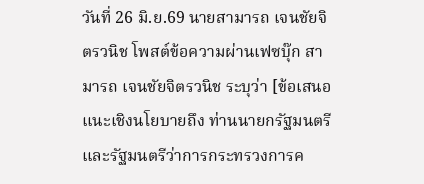วันที่ 26 มิ.ย.69 นายสามารถ เจนชัยจิตรวนิช โพสต์ข้อความผ่านเฟซบุ๊ก สามารถ เจนชัยจิตรวนิช ระบุว่า [ข้อเสนอแนะเชิงนโยบายถึง ท่านนายกรัฐมนตรี และรัฐมนตรีว่าการกระทรวงการค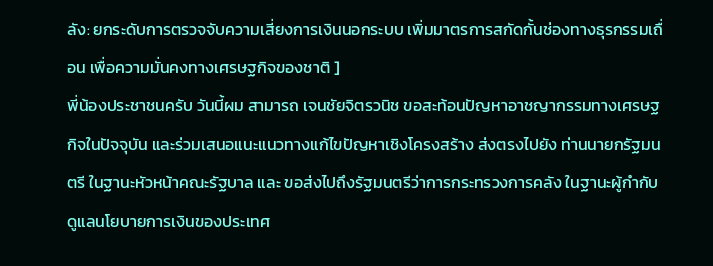ลัง: ยกระดับการตรวจจับความเสี่ยงการเงินนอกระบบ เพิ่มมาตรการสกัดกั้นช่องทางธุรกรรมเถื่อน เพื่อความมั่นคงทางเศรษฐกิจของชาติ ]
พี่น้องประชาชนครับ วันนี้ผม สามารถ เจนชัยจิตรวนิช ขอสะท้อนปัญหาอาชญากรรมทางเศรษฐกิจในปัจจุบัน และร่วมเสนอแนะแนวทางแก้ไขปัญหาเชิงโครงสร้าง ส่งตรงไปยัง ท่านนายกรัฐมนตรี ในฐานะหัวหน้าคณะรัฐบาล และ ขอส่งไปถึงรัฐมนตรีว่าการกระทรวงการคลัง ในฐานะผู้กำกับดูแลนโยบายการเงินของประเทศ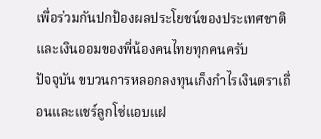เพื่อร่วมกันปกป้องผลประโยชน์ของประเทศชาติและเงินออมของพี่น้องคนไทยทุกคนครับ
ปัจจุบัน ขบวนการหลอกลงทุนเก็งกำไรเงินตราเถื่อนและแชร์ลูกโซ่แอบแฝ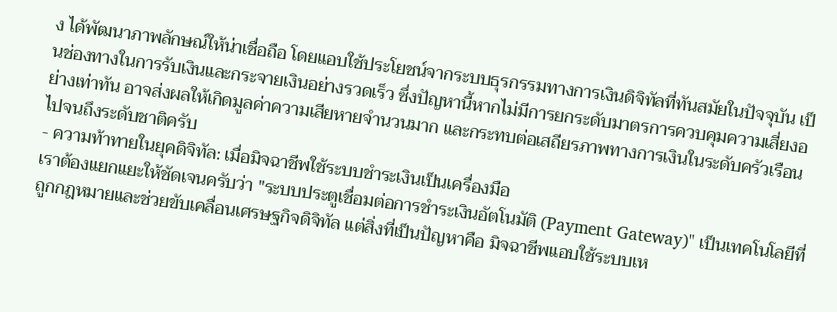ง ได้พัฒนาภาพลักษณ์ให้น่าเชื่อถือ โดยแอบใช้ประโยชน์จากระบบธุรกรรมทางการเงินดิจิทัลที่ทันสมัยในปัจจุบัน เป็นช่องทางในการรับเงินและกระจายเงินอย่างรวดเร็ว ซึ่งปัญหานี้หากไม่มีการยกระดับมาตรการควบคุมความเสี่ยงอย่างเท่าทัน อาจส่งผลให้เกิดมูลค่าความเสียหายจำนวนมาก และกระทบต่อเสถียรภาพทางการเงินในระดับครัวเรือนไปจนถึงระดับชาติครับ
- ความท้าทายในยุคดิจิทัล: เมื่อมิจฉาชีพใช้ระบบชำระเงินเป็นเครื่องมือ
เราต้องแยกแยะให้ชัดเจนครับว่า "ระบบประตูเชื่อมต่อการชำระเงินอัตโนมัติ (Payment Gateway)" เป็นเทคโนโลยีที่ถูกกฎหมายและช่วยขับเคลื่อนเศรษฐกิจดิจิทัล แต่สิ่งที่เป็นปัญหาคือ มิจฉาชีพแอบใช้ระบบเห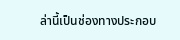ล่านี้เป็นช่องทางประกอบ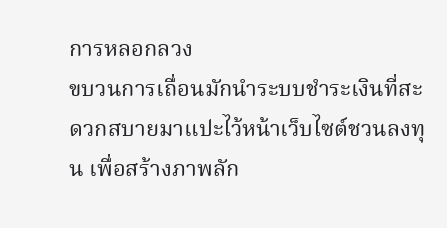การหลอกลวง
ขบวนการเถื่อนมักนำระบบชำระเงินที่สะดวกสบายมาแปะไว้หน้าเว็บไซต์ชวนลงทุน เพื่อสร้างภาพลัก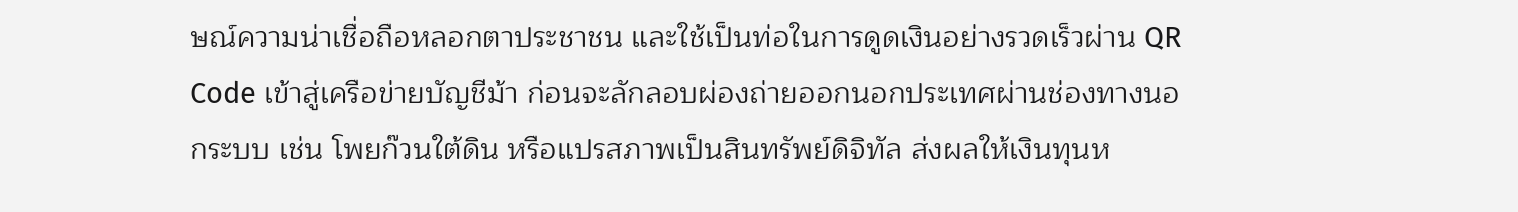ษณ์ความน่าเชื่อถือหลอกตาประชาชน และใช้เป็นท่อในการดูดเงินอย่างรวดเร็วผ่าน QR Code เข้าสู่เครือข่ายบัญชีม้า ก่อนจะลักลอบผ่องถ่ายออกนอกประเทศผ่านช่องทางนอกระบบ เช่น โพยก๊วนใต้ดิน หรือแปรสภาพเป็นสินทรัพย์ดิจิทัล ส่งผลให้เงินทุนห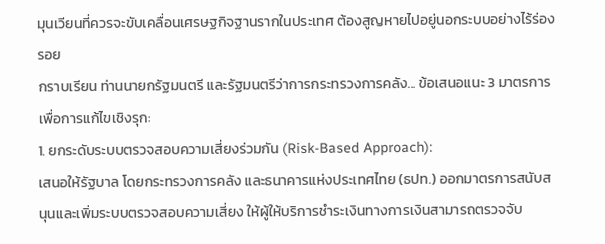มุนเวียนที่ควรจะขับเคลื่อนเศรษฐกิจฐานรากในประเทศ ต้องสูญหายไปอยู่นอกระบบอย่างไร้ร่องรอย
กราบเรียน ท่านนายกรัฐมนตรี และรัฐมนตรีว่าการกระทรวงการคลัง... ข้อเสนอแนะ 3 มาตรการเพื่อการแก้ไขเชิงรุก:
1. ยกระดับระบบตรวจสอบความเสี่ยงร่วมกัน (Risk-Based Approach):
เสนอให้รัฐบาล โดยกระทรวงการคลัง และธนาคารแห่งประเทศไทย (ธปท.) ออกมาตรการสนับสนุนและเพิ่มระบบตรวจสอบความเสี่ยง ให้ผู้ให้บริการชำระเงินทางการเงินสามารถตรวจจับ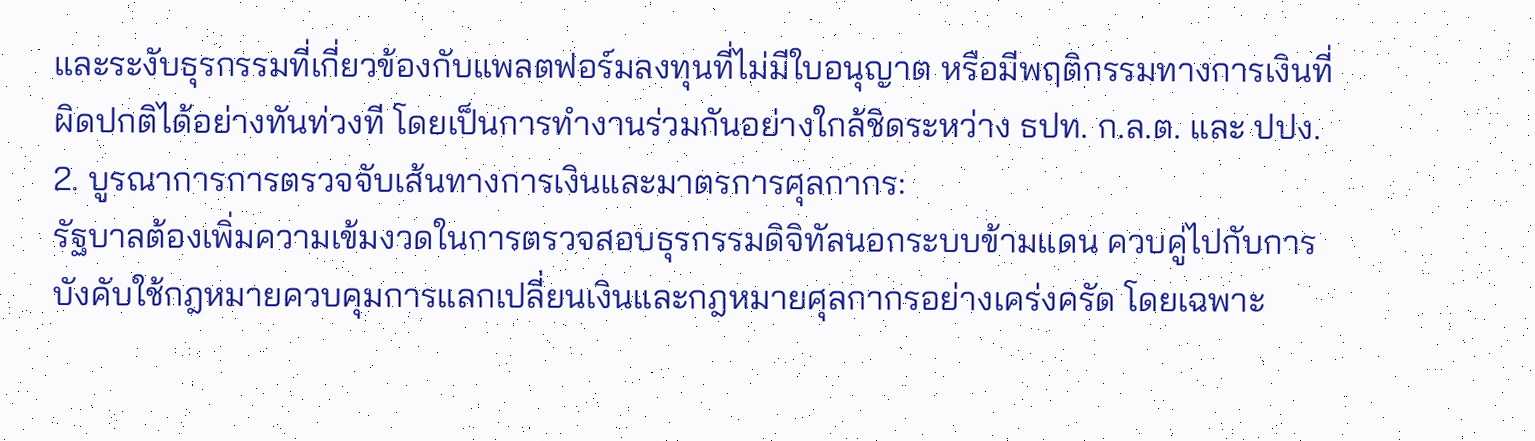และระงับธุรกรรมที่เกี่ยวข้องกับแพลตฟอร์มลงทุนที่ไม่มีใบอนุญาต หรือมีพฤติกรรมทางการเงินที่ผิดปกติได้อย่างทันท่วงที โดยเป็นการทำงานร่วมกันอย่างใกล้ชิดระหว่าง ธปท. ก.ล.ต. และ ปปง.
2. บูรณาการการตรวจจับเส้นทางการเงินและมาตรการศุลกากร:
รัฐบาลต้องเพิ่มความเข้มงวดในการตรวจสอบธุรกรรมดิจิทัลนอกระบบข้ามแดน ควบคู่ไปกับการบังคับใช้กฎหมายควบคุมการแลกเปลี่ยนเงินและกฎหมายศุลกากรอย่างเคร่งครัด โดยเฉพาะ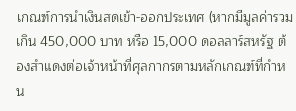เกณฑ์การนำเงินสดเข้า-ออกประเทศ (หากมีมูลค่ารวมเกิน 450,000 บาท หรือ 15,000 ดอลลาร์สหรัฐ ต้องสำแดงต่อเจ้าหน้าที่ศุลกากรตามหลักเกณฑ์ที่กำหน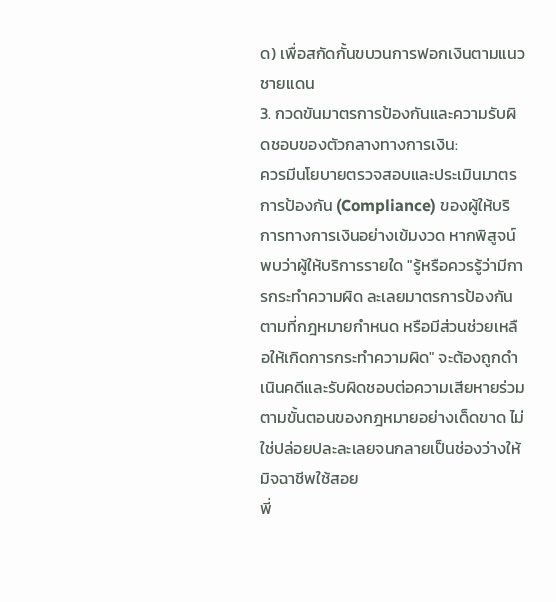ด) เพื่อสกัดกั้นขบวนการฟอกเงินตามแนวชายแดน
3. กวดขันมาตรการป้องกันและความรับผิดชอบของตัวกลางทางการเงิน:
ควรมีนโยบายตรวจสอบและประเมินมาตรการป้องกัน (Compliance) ของผู้ให้บริการทางการเงินอย่างเข้มงวด หากพิสูจน์พบว่าผู้ให้บริการรายใด "รู้หรือควรรู้ว่ามีการกระทำความผิด ละเลยมาตรการป้องกันตามที่กฎหมายกำหนด หรือมีส่วนช่วยเหลือให้เกิดการกระทำความผิด" จะต้องถูกดำเนินคดีและรับผิดชอบต่อความเสียหายร่วมตามขั้นตอนของกฎหมายอย่างเด็ดขาด ไม่ใช่ปล่อยปละละเลยจนกลายเป็นช่องว่างให้มิจฉาชีพใช้สอย
พี่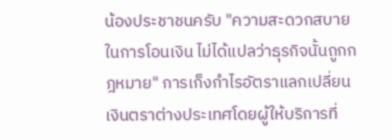น้องประชาชนครับ "ความสะดวกสบายในการโอนเงิน ไม่ได้แปลว่าธุรกิจนั้นถูกกฎหมาย" การเก็งกำไรอัตราแลกเปลี่ยนเงินตราต่างประเทศโดยผู้ให้บริการที่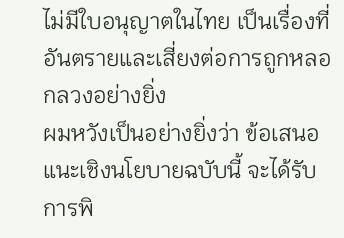ไม่มีใบอนุญาตในไทย เป็นเรื่องที่อันตรายและเสี่ยงต่อการถูกหลอกลวงอย่างยิ่ง
ผมหวังเป็นอย่างยิ่งว่า ข้อเสนอแนะเชิงนโยบายฉบับนี้ จะได้รับการพิ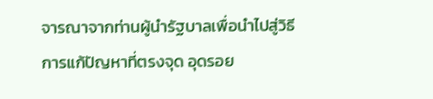จารณาจากท่านผู้นำรัฐบาลเพื่อนำไปสู่วิธีการแก้ปัญหาที่ตรงจุด อุดรอย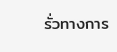รั่วทางการ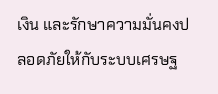เงิน และรักษาความมั่นคงปลอดภัยให้กับระบบเศรษฐ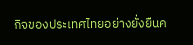กิจของประเทศไทยอย่างยั่งยืนค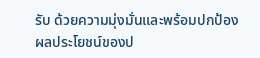รับ ด้วยความมุ่งมั่นและพร้อมปกป้องผลประโยชน์ของป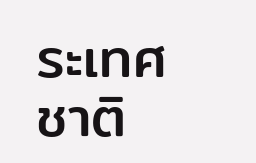ระเทศชาติ